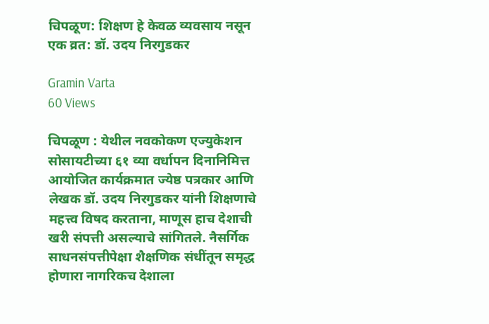चिपळूण: शिक्षण हे केवळ व्यवसाय नसून एक व्रत: डॉ. उदय निरगुडकर

Gramin Varta
60 Views

चिपळूण : येथील नवकोकण एज्युकेशन सोसायटीच्या ६१ व्या वर्धापन दिनानिमित्त आयोजित कार्यक्रमात ज्येष्ठ पत्रकार आणि लेखक डॉ. उदय निरगुडकर यांनी शिक्षणाचे महत्त्व विषद करताना, माणूस हाच देशाची खरी संपत्ती असल्याचे सांगितले. नैसर्गिक साधनसंपत्तीपेक्षा शैक्षणिक संधींतून समृद्ध होणारा नागरिकच देशाला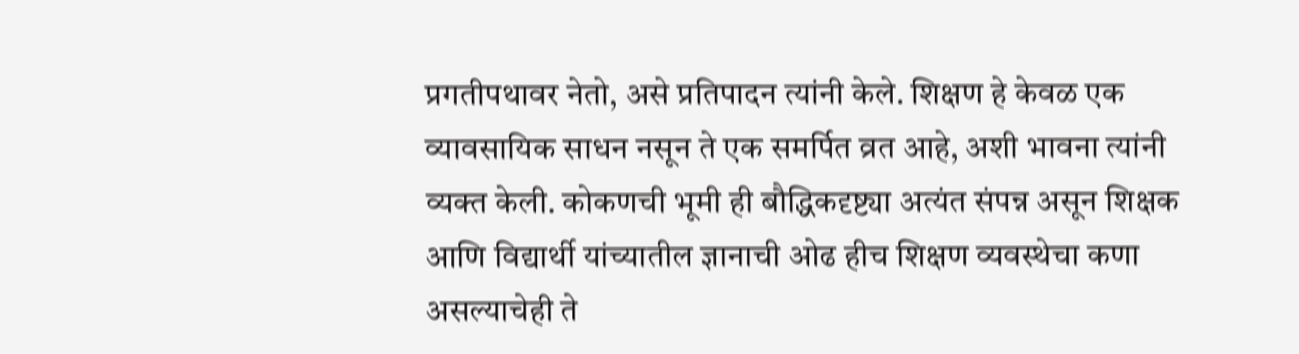प्रगतीपथावर नेतो, असे प्रतिपादन त्यांनी केले. शिक्षण हे केवळ एक व्यावसायिक साधन नसून ते एक समर्पित व्रत आहे, अशी भावना त्यांनी व्यक्त केली. कोकणची भूमी ही बौद्धिकदृष्ट्या अत्यंत संपन्न असून शिक्षक आणि विद्यार्थी यांच्यातील ज्ञानाची ओढ हीच शिक्षण व्यवस्थेचा कणा असल्याचेही ते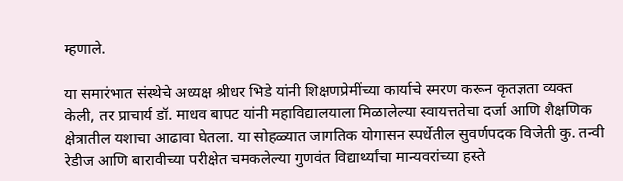म्हणाले.

या समारंभात संस्थेचे अध्यक्ष श्रीधर भिडे यांनी शिक्षणप्रेमींच्या कार्याचे स्मरण करून कृतज्ञता व्यक्त केली, तर प्राचार्य डॉ. माधव बापट यांनी महाविद्यालयाला मिळालेल्या स्वायत्ततेचा दर्जा आणि शैक्षणिक क्षेत्रातील यशाचा आढावा घेतला. या सोहळ्यात जागतिक योगासन स्पर्धेतील सुवर्णपदक विजेती कु. तन्वी रेडीज आणि बारावीच्या परीक्षेत चमकलेल्या गुणवंत विद्यार्थ्यांचा मान्यवरांच्या हस्ते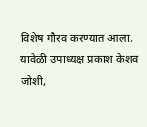विशेष गौरव करण्यात आला. यावेळी उपाध्यक्ष प्रकाश केशव जोशी,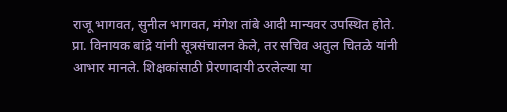राजू भागवत, सुनील भागवत, मंगेश तांबे आदी मान्यवर उपस्थित होते. प्रा. विनायक बांद्रे यांनी सूत्रसंचालन केले, तर सचिव अतुल चितळे यांनी आभार मानले. शिक्षकांसाठी प्रेरणादायी ठरलेल्या या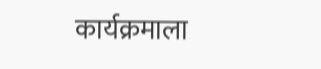कार्यक्रमाला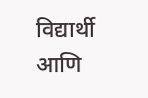विद्यार्थी आणि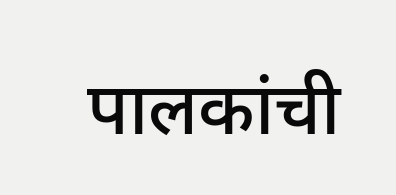पालकांची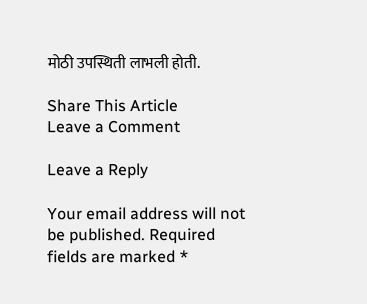मोठी उपस्थिती लाभली होती.

Share This Article
Leave a Comment

Leave a Reply

Your email address will not be published. Required fields are marked *